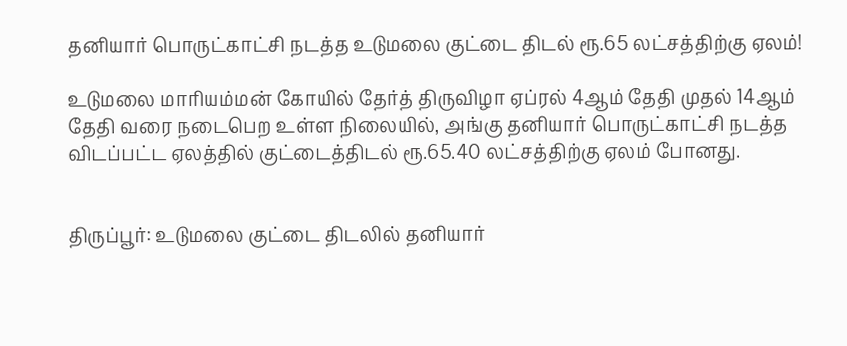தனியார் பொருட்காட்சி நடத்த உடுமலை குட்டை திடல் ரூ.65 லட்சத்திற்கு ஏலம்!

உடுமலை மாரியம்மன் கோயில் தேர்த் திருவிழா ஏப்ரல் 4ஆம் தேதி முதல் 14ஆம் தேதி வரை நடைபெற உள்ள நிலையில், அங்கு தனியார் பொருட்காட்சி நடத்த விடப்பட்ட ஏலத்தில் குட்டைத்திடல் ரூ.65.40 லட்சத்திற்கு ஏலம் போனது.


திருப்பூர்: உடுமலை குட்டை திடலில் தனியார்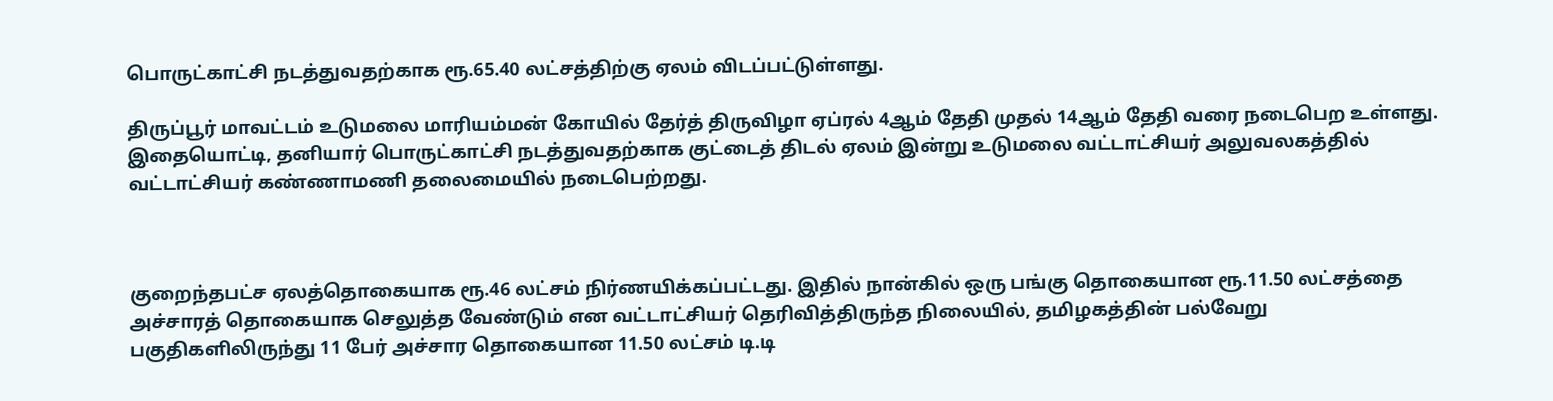பொருட்காட்சி நடத்துவதற்காக ரூ.65.40 லட்சத்திற்கு ஏலம் விடப்பட்டுள்ளது.

திருப்பூர் மாவட்டம் உடுமலை மாரியம்மன் கோயில் தேர்த் திருவிழா ஏப்ரல் 4ஆம் தேதி முதல் 14ஆம் தேதி வரை நடைபெற உள்ளது. இதையொட்டி, தனியார் பொருட்காட்சி நடத்துவதற்காக குட்டைத் திடல் ஏலம் இன்று உடுமலை வட்டாட்சியர் அலுவலகத்தில் வட்டாட்சியர் கண்ணாமணி தலைமையில் நடைபெற்றது.



குறைந்தபட்ச ஏலத்தொகையாக ரூ.46 லட்சம் நிர்ணயிக்கப்பட்டது. இதில் நான்கில் ஒரு பங்கு தொகையான ரூ.11.50 லட்சத்தை அச்சாரத் தொகையாக செலுத்த வேண்டும் என வட்டாட்சியர் தெரிவித்திருந்த நிலையில், தமிழகத்தின் பல்வேறு பகுதிகளிலிருந்து 11 பேர் அச்சார தொகையான 11.50 லட்சம் டி.டி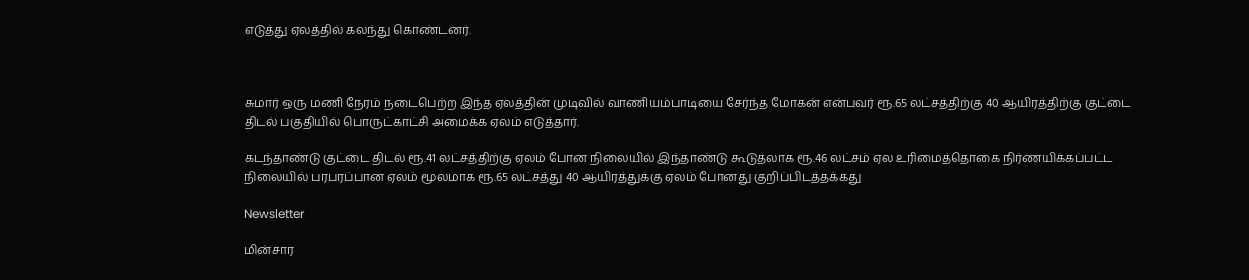எடுத்து ஏலத்தில் கலந்து கொண்டனர்.



சுமார் ஒரு மணி நேரம் நடைபெற்ற இந்த ஏலத்தின் முடிவில் வாணியம்பாடியை சேர்ந்த மோகன் என்பவர் ரூ.65 லட்சத்திற்கு 40 ஆயிரத்திற்கு குட்டை திடல் பகுதியில் பொருட்காட்சி அமைக்க ஏலம் எடுத்தார்.

கடந்தாண்டு குட்டை திடல் ரூ.41 லட்சத்திற்கு ஏலம் போன நிலையில் இந்தாண்டு கூடுதலாக ரூ.46 லட்சம் ஏல உரிமைத்தொகை நிர்ணயிக்கப்பட்ட நிலையில் பரபரப்பான ஏலம் மூலமாக ரூ.65 லட்சத்து 40 ஆயிரத்துக்கு ஏலம் போனது குறிப்பிடத்தக்கது

Newsletter

மின்சார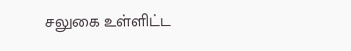சலுகை உள்ளிட்ட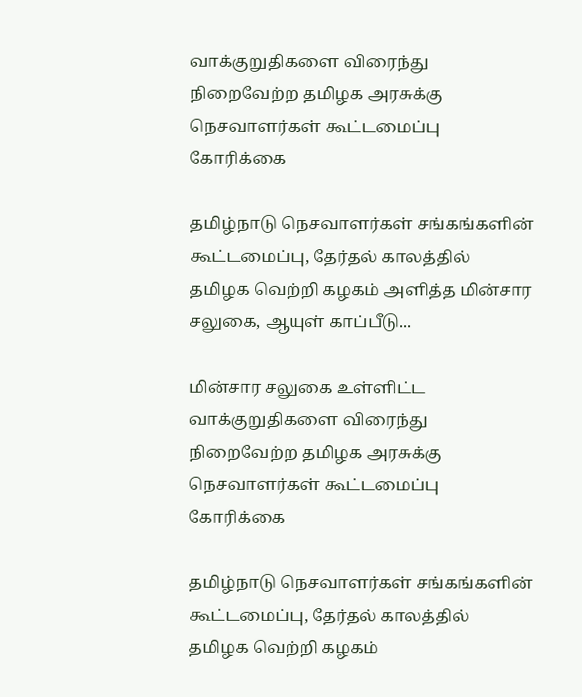வாக்குறுதிகளை விரைந்து நிறைவேற்ற தமிழக அரசுக்கு நெசவாளர்கள் கூட்டமைப்பு கோரிக்கை

தமிழ்நாடு நெசவாளர்கள் சங்கங்களின் கூட்டமைப்பு, தேர்தல் காலத்தில் தமிழக வெற்றி கழகம் அளித்த மின்சார சலுகை, ஆயுள் காப்பீடு...

மின்சார சலுகை உள்ளிட்ட வாக்குறுதிகளை விரைந்து நிறைவேற்ற தமிழக அரசுக்கு நெசவாளர்கள் கூட்டமைப்பு கோரிக்கை

தமிழ்நாடு நெசவாளர்கள் சங்கங்களின் கூட்டமைப்பு, தேர்தல் காலத்தில் தமிழக வெற்றி கழகம்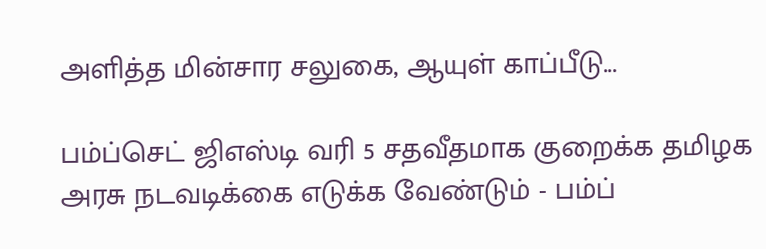அளித்த மின்சார சலுகை, ஆயுள் காப்பீடு...

பம்ப்செட் ஜிஎஸ்டி வரி 5 சதவீதமாக குறைக்க தமிழக அரசு நடவடிக்கை எடுக்க வேண்டும் - பம்ப்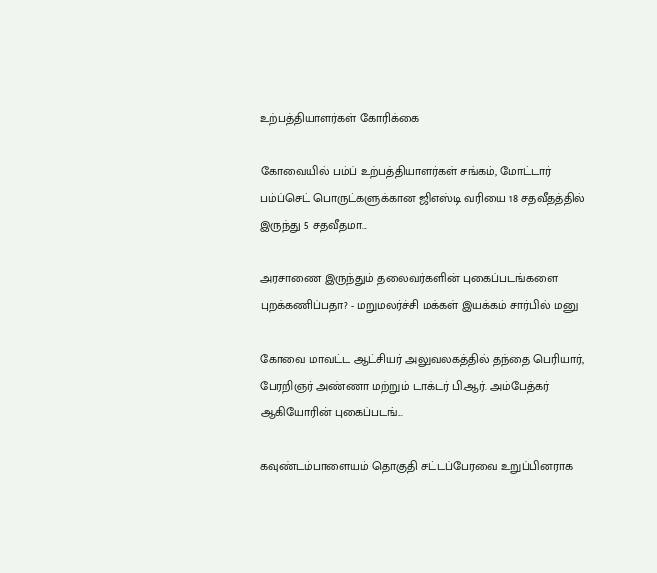உற்பத்தியாளர்கள் கோரிக்கை

கோவையில் பம்ப் உற்பத்தியாளர்கள் சங்கம், மோட்டார் பம்ப்செட் பொருட்களுக்கான ஜிஎஸ்டி வரியை 18 சதவீதத்தில் இருந்து 5 சதவீதமா...

அரசாணை இருந்தும் தலைவர்களின் புகைப்படங்களை  புறக்கணிப்பதா? - மறுமலர்ச்சி மக்கள் இயக்கம் சார்பில் மனு

கோவை மாவட்ட ஆட்சியர் அலுவலகத்தில் தந்தை பெரியார், பேரறிஞர் அண்ணா மற்றும் டாக்டர் பி.ஆர். அம்பேத்கர் ஆகியோரின் புகைப்படங்...

கவுண்டம்பாளையம் தொகுதி சட்டப்பேரவை உறுப்பினராக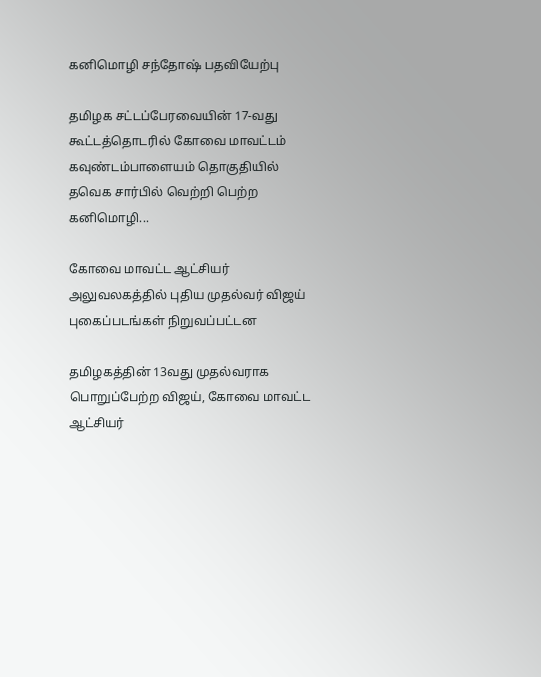கனிமொழி சந்தோஷ் பதவியேற்பு

தமிழக சட்டப்பேரவையின் 17-வது கூட்டத்தொடரில் கோவை மாவட்டம் கவுண்டம்பாளையம் தொகுதியில் தவெக சார்பில் வெற்றி பெற்ற கனிமொழி...

கோவை மாவட்ட ஆட்சியர் அலுவலகத்தில் புதிய முதல்வர் விஜய் புகைப்படங்கள் நிறுவப்பட்டன

தமிழகத்தின் 13வது முதல்வராக பொறுப்பேற்ற விஜய், கோவை மாவட்ட ஆட்சியர்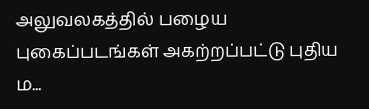அலுவலகத்தில் பழைய புகைப்படங்கள் அகற்றப்பட்டு புதிய ம...